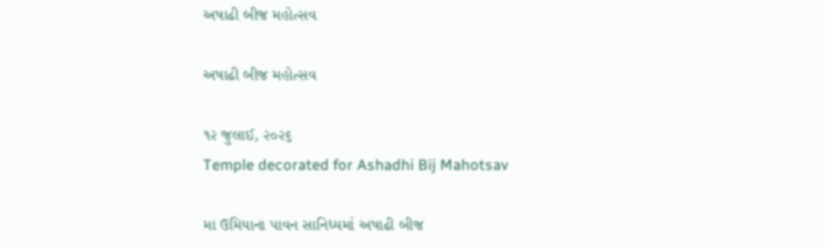અષાઢી બીજ મહોત્સવ

અષાઢી બીજ મહોત્સવ

૧૨ જુલાઈ, ૨૦૨૬
Temple decorated for Ashadhi Bij Mahotsav

મા ઉમિયાના પાવન સાનિધ્યમાં અષાઢી બીજ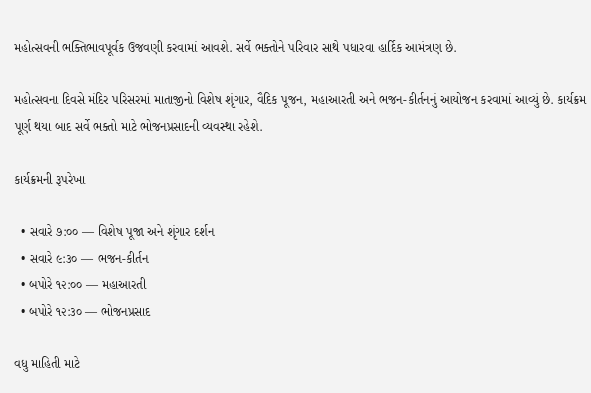મહોત્સવની ભક્તિભાવપૂર્વક ઉજવણી કરવામાં આવશે. સર્વે ભક્તોને પરિવાર સાથે પધારવા હાર્દિક આમંત્રણ છે.

મહોત્સવના દિવસે મંદિર પરિસરમાં માતાજીનો વિશેષ શૃંગાર, વૈદિક પૂજન, મહાઆરતી અને ભજન-કીર્તનનું આયોજન કરવામાં આવ્યું છે. કાર્યક્રમ પૂર્ણ થયા બાદ સર્વે ભક્તો માટે ભોજનપ્રસાદની વ્યવસ્થા રહેશે.

કાર્યક્રમની રૂપરેખા

  • સવારે ૭:૦૦ — વિશેષ પૂજા અને શૃંગાર દર્શન
  • સવારે ૯:૩૦ — ભજન-કીર્તન
  • બપોરે ૧૨:૦૦ — મહાઆરતી
  • બપોરે ૧૨:૩૦ — ભોજનપ્રસાદ

વધુ માહિતી માટે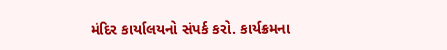મંદિર કાર્યાલયનો સંપર્ક કરો. કાર્યક્રમના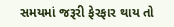સમયમાં જરૂરી ફેરફાર થાય તો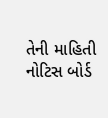તેની માહિતી નોટિસ બોર્ડ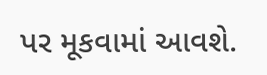પર મૂકવામાં આવશે.